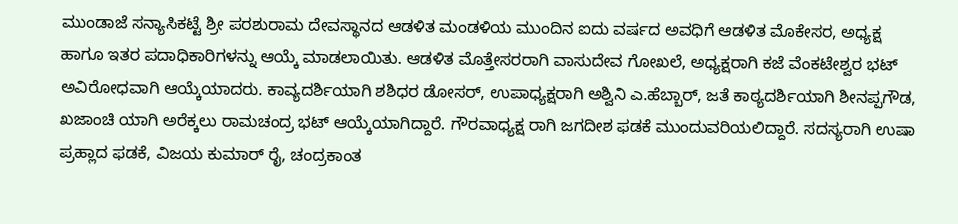ಮುಂಡಾಜೆ ಸನ್ಯಾಸಿಕಟ್ಟೆ ಶ್ರೀ ಪರಶುರಾಮ ದೇವಸ್ಥಾನದ ಆಡಳಿತ ಮಂಡಳಿಯ ಮುಂದಿನ ಐದು ವರ್ಷದ ಅವಧಿಗೆ ಆಡಳಿತ ಮೊಕೇಸರ, ಅಧ್ಯಕ್ಷ ಹಾಗೂ ಇತರ ಪದಾಧಿಕಾರಿಗಳನ್ನು ಆಯ್ಕೆ ಮಾಡಲಾಯಿತು. ಆಡಳಿತ ಮೊತ್ತೇಸರರಾಗಿ ವಾಸುದೇವ ಗೋಖಲೆ, ಅಧ್ಯಕ್ಷರಾಗಿ ಕಜೆ ವೆಂಕಟೇಶ್ವರ ಭಟ್ ಅವಿರೋಧವಾಗಿ ಆಯ್ಕೆಯಾದರು. ಕಾವ್ಯದರ್ಶಿಯಾಗಿ ಶಶಿಧರ ಡೋಸರ್, ಉಪಾಧ್ಯಕ್ಷರಾಗಿ ಅಶ್ವಿನಿ ಎ.ಹೆಬ್ಬಾರ್, ಜತೆ ಕಾಠ್ಯದರ್ಶಿಯಾಗಿ ಶೀನಪ್ಪಗೌಡ, ಖಜಾಂಚಿ ಯಾಗಿ ಅರೆಕ್ಕಲು ರಾಮಚಂದ್ರ ಭಟ್ ಆಯ್ಕೆಯಾಗಿದ್ದಾರೆ. ಗೌರವಾಧ್ಯಕ್ಷ ರಾಗಿ ಜಗದೀಶ ಫಡಕೆ ಮುಂದುವರಿಯಲಿದ್ದಾರೆ. ಸದಸ್ಯರಾಗಿ ಉಷಾ ಪ್ರಹ್ಲಾದ ಫಡಕೆ, ವಿಜಯ ಕುಮಾರ್ ರೈ, ಚಂದ್ರಕಾಂತ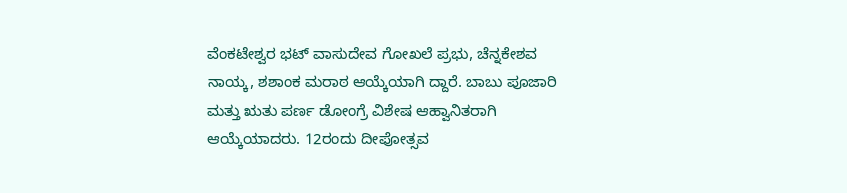ವೆಂಕಟೇಶ್ವರ ಭಟ್ ವಾಸುದೇವ ಗೋಖಲೆ ಪ್ರಭು, ಚೆನ್ನಕೇಶವ ನಾಯ್ಕ, ಶಶಾಂಕ ಮರಾಠ ಆಯ್ಕೆಯಾಗಿ ದ್ದಾರೆ. ಬಾಬು ಪೂಜಾರಿ ಮತ್ತು ಋತು ಪರ್ಣ ಡೋಂಗ್ರೆ ವಿಶೇಷ ಆಹ್ವಾನಿತರಾಗಿ ಆಯ್ಕೆಯಾದರು. 12ರಂದು ದೀಪೋತ್ಸವ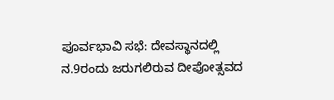ಪೂರ್ವಭಾವಿ ಸಭೆ: ದೇವಸ್ಥಾನದಲ್ಲಿ ನ.9ರಂದು ಜರುಗಲಿರುವ ದೀಪೋತ್ಸವದ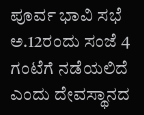ಪೂರ್ವ ಭಾವಿ ಸಭೆ ಅ.12ರಂದು ಸಂಜೆ 4 ಗಂಟೆಗೆ ನಡೆಯಲಿದೆ ಎಂದು ದೇವಸ್ಥಾನದ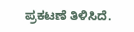ಪ್ರಕಟಣೆ ತಿಳಿಸಿದೆ.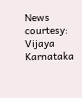News courtesy: Vijaya Karnataka